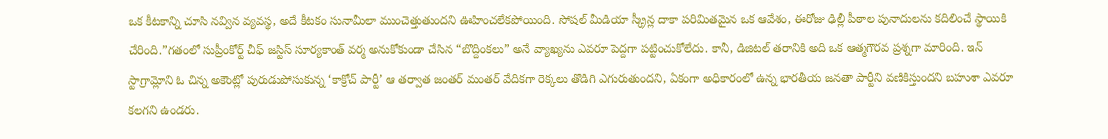ఒక కీటకాన్ని చూసి నవ్విన వ్యవస్థ, అదే కీటకం సునామీలా ముంచెత్తుతుందని ఊహించలేకపోయింది. సోషల్ మీడియా స్క్రీన్ల దాకా పరిమితమైన ఒక ఆవేశం, ఈరోజు ఢిల్లీ పీఠాల పునాదులను కదిలించే స్థాయికి చేరింది.”గతంలో సుప్రీంకోర్ట్ చీఫ్ జస్టిస్ సూర్యకాంత్ వర్మ అనుకోకుండా చేసిన “బొద్దింకలు” అనే వ్యాఖ్యను ఎవరూ పెద్దగా పట్టించుకోలేదు. కానీ, డిజిటల్ తరానికి అది ఒక ఆత్మగౌరవ ప్రశ్నగా మారింది. ఇన్ స్టాగ్రామ్లోని ఓ చిన్న అకౌంట్లో పురుడుపోసుకున్న ‘కాక్రోచ్ పార్టీ’ ఆ తర్వాత జంతర్ మంతర్ వేదికగా రెక్కలు తొడిగి ఎగురుతుందని, ఏకంగా అధికారంలో ఉన్న భారతీయ జనతా పార్టీని వణికిస్తుందని బహుశా ఎవరూ కలగని ఉండరు.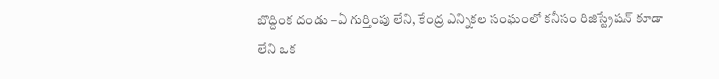బొద్దింక దండు –ఏ గుర్తింపు లేని, కేంద్ర ఎన్నికల సంఘంలో కనీసం రిజిస్ట్రేషన్ కూడా లేని ఒక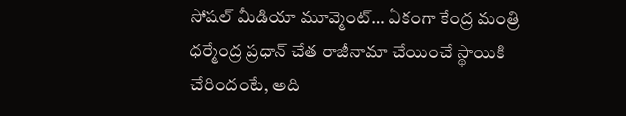సోషల్ మీడియా మూవ్మెంట్… ఏకంగా కేంద్ర మంత్రి ధర్మేంద్ర ప్రధాన్ చేత రాజీనామా చేయించే స్థాయికి చేరిందంటే, అది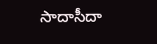సాదాసీదా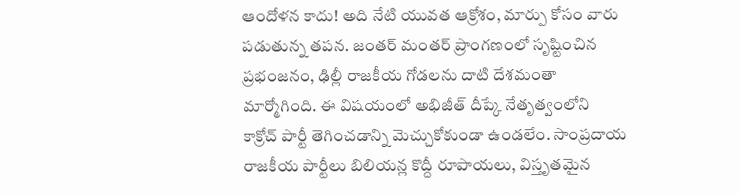ఆందోళన కాదు! అది నేటి యువత ఆక్రోశం, మార్పు కోసం వారు పడుతున్న తపన. జంతర్ మంతర్ ప్రాంగణంలో సృష్టించిన ప్రభంజనం, ఢిల్లీ రాజకీయ గోడలను దాటి దేశమంతా మార్మోగింది. ఈ విషయంలో అభిజీత్ దీప్కే నేతృత్వంలోని కాక్రోచ్ పార్టీ తెగించడాన్ని మెచ్చుకోకుండా ఉండలేం. సాంప్రదాయ రాజకీయ పార్టీలు బిలియన్ల కొద్దీ రూపాయలు, విస్తృతమైన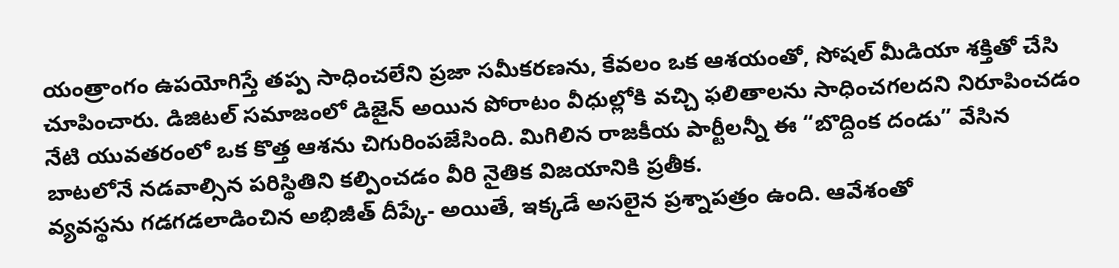యంత్రాంగం ఉపయోగిస్తే తప్ప సాధించలేని ప్రజా సమీకరణను, కేవలం ఒక ఆశయంతో, సోషల్ మీడియా శక్తితో చేసి చూపించారు. డిజిటల్ సమాజంలో డిజైన్ అయిన పోరాటం వీధుల్లోకి వచ్చి ఫలితాలను సాధించగలదని నిరూపించడం నేటి యువతరంలో ఒక కొత్త ఆశను చిగురింపజేసింది. మిగిలిన రాజకీయ పార్టీలన్నీ ఈ “బొద్దింక దండు” వేసిన బాటలోనే నడవాల్సిన పరిస్థితిని కల్పించడం వీరి నైతిక విజయానికి ప్రతీక.
వ్యవస్థను గడగడలాడించిన అభిజీత్ దీప్కే- అయితే, ఇక్కడే అసలైన ప్రశ్నాపత్రం ఉంది. ఆవేశంతో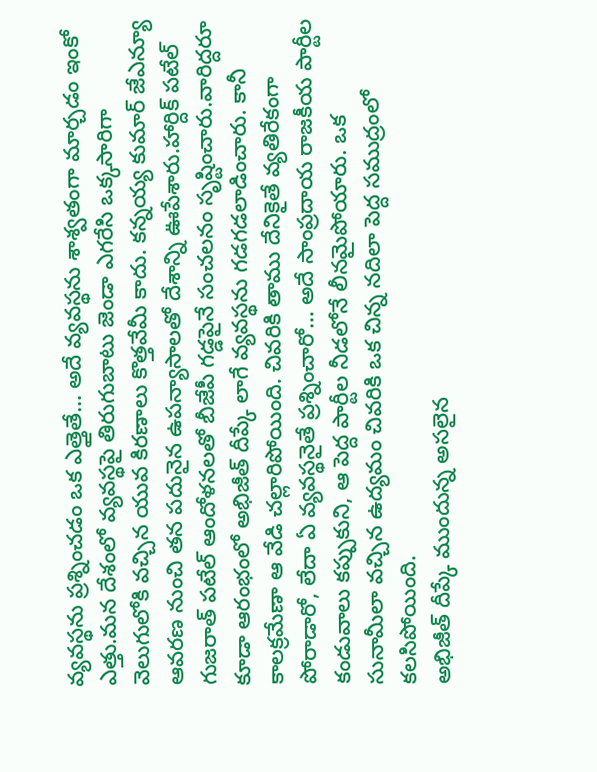వ్యవస్థను ప్రశ్నించడం ఒక ఎత్తైతే… అదే వ్యవస్థను శాశ్వతంగా మార్చడం ఇంకో ఎత్తు.మన దేశంలో వ్యవస్థపై తిరుగుబాటు జెండా ఎగరేసి ఒక్కసారిగా వెలుగులోకి వచ్చిన యువ కిరణాలు కొత్తవేమీ కాదు. కన్నయ్య కుమార్ జేఎన్యూ ఆవరణ నుంచి తన పదునైన ఉపన్యాసాలతో దేశాన్ని ఊపేశారు.హార్దిక్ పటేల్ గుజరాత్ పటేల్ ఆందోళనలతో బీజేపీ గడ్డపైనే సంచలనం సృష్టించారు.వారిద్దరూ కూడా ఆరంభంలో అభిజీత్ దీప్కే లాగే వ్యవస్థను గడగడలాడించారు. కానీ కాలక్రమేణా ఆ వేడి చల్లారిపోయింది. చివరికి తాము దేనికైతే వ్యతిరేకంగా పోరాడారో, లేదా ఏ వ్యవస్థనైతే ప్రశ్నించారో… అదే సాంప్రదాయ రాజకీయ పార్టీల కండువాలు కప్పుకుని, ఆ పెద్ద పార్టీల నీడలోనే లీనమైపోయారు. ఒక సునామీలా వచ్చిన ఉద్యమం చివరికి ఒక చిన్న నదిలా పెద్ద సముద్రంలో కలసిపోయింది.
అభిజీత్ దీప్కే ముందున్న అసలైన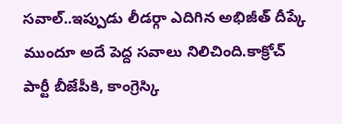సవాల్..ఇప్పుడు లీడర్గా ఎదిగిన అభిజీత్ దీప్కే ముందూ అదే పెద్ద సవాలు నిలిచింది.కాక్రోచ్ పార్టీ బీజేపీకి, కాంగ్రెస్కి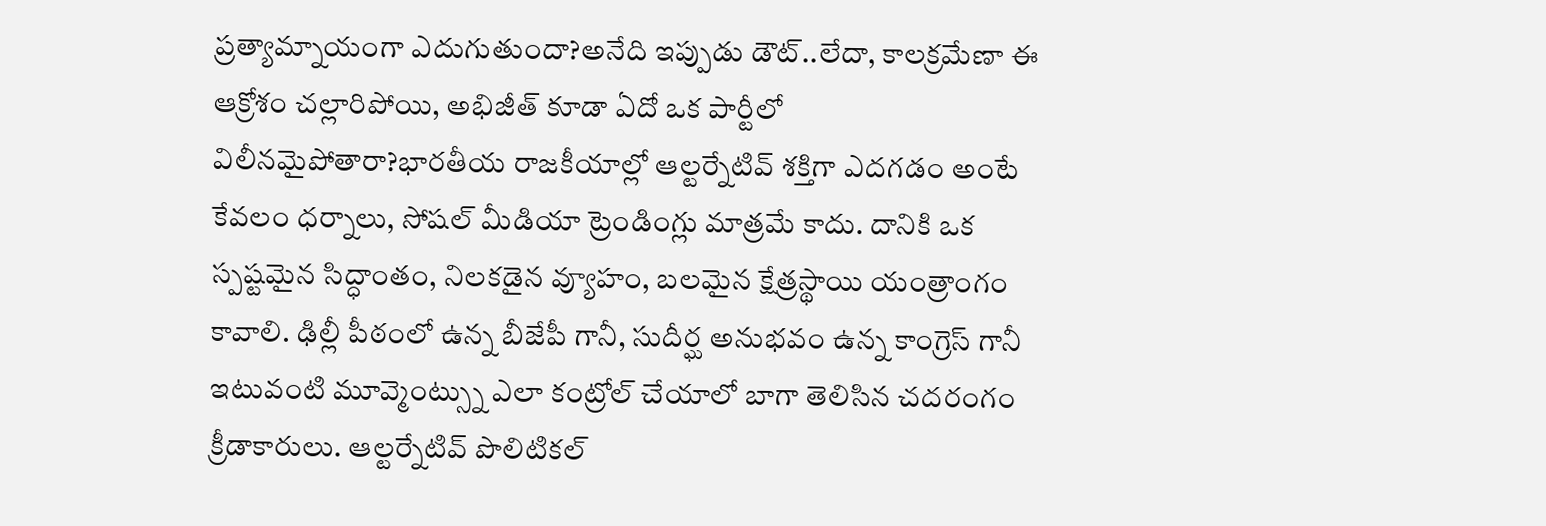ప్రత్యామ్నాయంగా ఎదుగుతుందా?అనేది ఇప్పుడు డౌట్..లేదా, కాలక్రమేణా ఈ ఆక్రోశం చల్లారిపోయి, అభిజీత్ కూడా ఏదో ఒక పార్టీలో విలీనమైపోతారా?భారతీయ రాజకీయాల్లో ఆల్టర్నేటివ్ శక్తిగా ఎదగడం అంటే కేవలం ధర్నాలు, సోషల్ మీడియా ట్రెండింగ్లు మాత్రమే కాదు. దానికి ఒక స్పష్టమైన సిద్ధాంతం, నిలకడైన వ్యూహం, బలమైన క్షేత్రస్థాయి యంత్రాంగం కావాలి. ఢిల్లీ పీఠంలో ఉన్న బీజేపీ గానీ, సుదీర్ఘ అనుభవం ఉన్న కాంగ్రెస్ గానీ ఇటువంటి మూవ్మెంట్స్ను ఎలా కంట్రోల్ చేయాలో బాగా తెలిసిన చదరంగం క్రీడాకారులు. ఆల్టర్నేటివ్ పొలిటికల్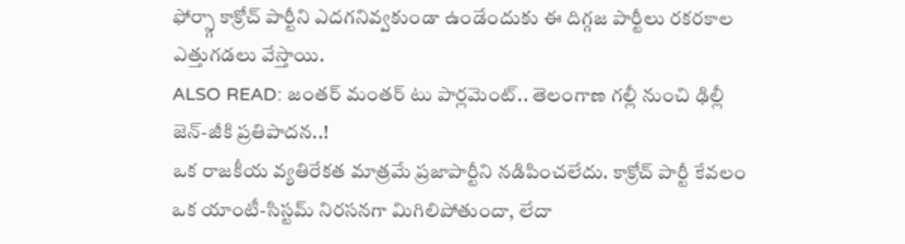ఫోర్స్గా కాక్రోచ్ పార్టీని ఎదగనివ్వకుండా ఉండేందుకు ఈ దిగ్గజ పార్టీలు రకరకాల ఎత్తుగడలు వేస్తాయి.
ALSO READ: జంతర్ మంతర్ టు పార్లమెంట్.. తెలంగాణ గల్లీ నుంచి ఢిల్లీ జెన్-జీకి ప్రతిపాదన..!
ఒక రాజకీయ వ్యతిరేకత మాత్రమే ప్రజాపార్టీని నడిపించలేదు. కాక్రోచ్ పార్టీ కేవలం ఒక యాంటీ-సిస్టమ్ నిరసనగా మిగిలిపోతుందా, లేదా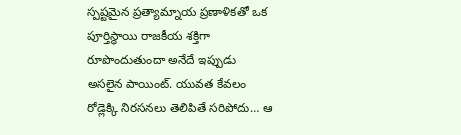స్పష్టమైన ప్రత్యామ్నాయ ప్రణాళికతో ఒక పూర్తిస్థాయి రాజకీయ శక్తిగా రూపొందుతుందా అనేదే ఇప్పుడు అసలైన పాయింట్. యువత కేవలం రోడ్లెక్కి నిరసనలు తెలిపితే సరిపోదు… ఆ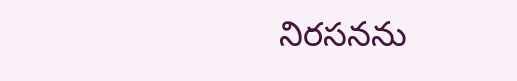నిరసనను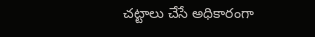చట్టాలు చేసే అధికారంగా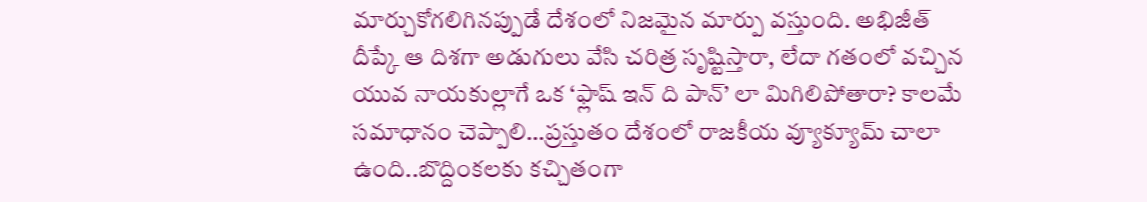మార్చుకోగలిగినప్పుడే దేశంలో నిజమైన మార్పు వస్తుంది. అభిజీత్ దీప్కే ఆ దిశగా అడుగులు వేసి చరిత్ర సృష్టిస్తారా, లేదా గతంలో వచ్చిన యువ నాయకుల్లాగే ఒక ‘ఫ్లాష్ ఇన్ ది పాన్’ లా మిగిలిపోతారా? కాలమే సమాధానం చెప్పాలి…ప్రస్తుతం దేశంలో రాజకీయ వ్యూక్యూమ్ చాలా ఉంది..బొద్దింకలకు కచ్చితంగా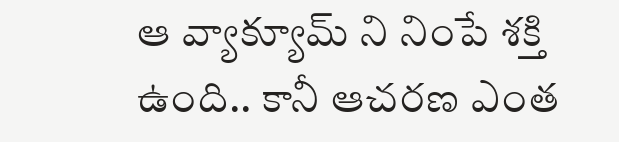ఆ వ్యాక్యూమ్ ని నింపే శక్తి ఉంది.. కానీ ఆచరణ ఎంత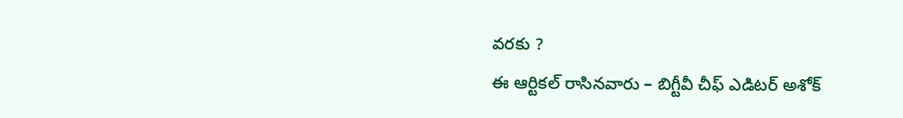వరకు ?
ఈ ఆర్టికల్ రాసినవారు – బిగ్టీవీ చీఫ్ ఎడిటర్ అశోక్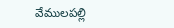వేములపల్లి